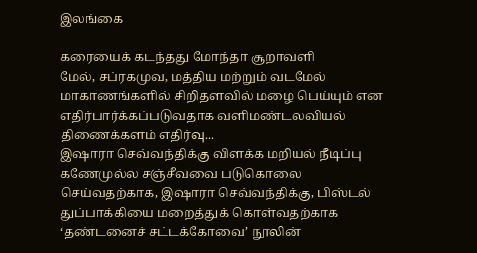இலங்கை

கரையைக் கடந்தது மோந்தா சூறாவளி
மேல், சப்ரகமுவ, மத்திய மற்றும் வடமேல் மாகாணங்களில் சிறிதளவில் மழை பெய்யும் என எதிர்பார்க்கப்படுவதாக வளிமண்டலவியல் திணைக்களம் எதிர்வு...
இஷாரா செவ்வந்திக்கு விளக்க மறியல் நீடிப்பு
கணேமுல்ல சஞ்சீவவை படுகொலை செய்வதற்காக, இஷாரா செவ்வந்திக்கு, பிஸ்டல் துப்பாக்கியை மறைத்துக் கொள்வதற்காக ‘தண்டனைச் சட்டக்கோவை’ நூலின்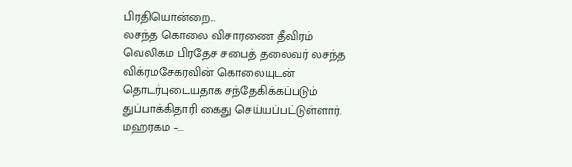பிரதியொன்றை...
லசந்த கொலை விசாரணை தீவிரம்
வெலிகம பிரதேச சபைத் தலைவர் லசந்த விக்ரமசேகரவின் கொலையுடன் தொடர்புடையதாக சந்தேகிக்கப்படும் துப்பாக்கிதாரி கைது செய்யப்பட்டுள்ளார்.  மஹரகம –...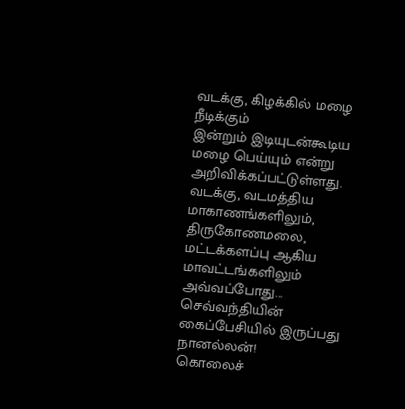வடக்கு, கிழக்கில் மழை நீடிக்கும்
இன்றும் இடியுடன்கூடிய மழை பெய்யும் என்று அறிவிக்கப்பட்டுள்ளது. வடக்கு, வடமத்திய மாகாணங்களிலும், திருகோணமலை, மட்டக்களப்பு ஆகிய மாவட்டங்களிலும் அவ்வப்போது...
செவ்வந்தியின் கைப்பேசியில் இருப்பது நானல்லன்!
கொலைச்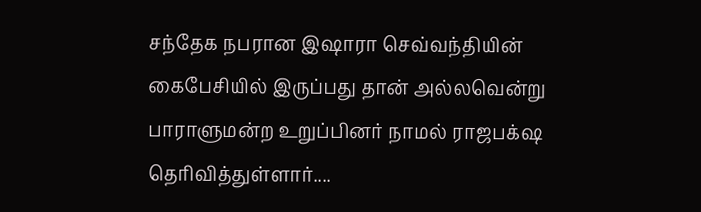சந்தேக நபரான இஷாரா செவ்வந்தியின் கைபேசியில் இருப்பது தான் அல்லவென்று பாராளுமன்ற உறுப்பினர் நாமல் ராஜபக்‌ஷ தெரிவித்துள்ளார்....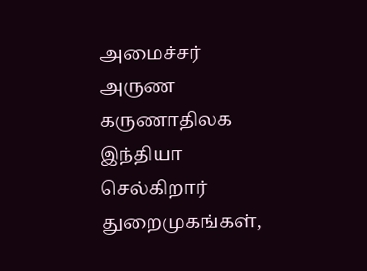அமைச்சர் அருண கருணாதிலக இந்தியா செல்கிறார்
துறைமுகங்கள்,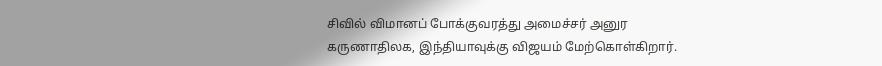சிவில் விமானப் போக்குவரத்து அமைச்சர் அனுர கருணாதிலக, இந்தியாவுக்கு விஜயம் மேற்கொள்கிறார்.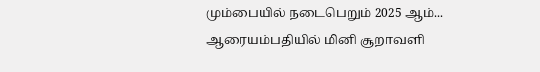மும்பையில் நடைபெறும் 2025 ஆம்...
ஆரையம்பதியில் மினி சூறாவளி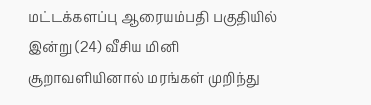மட்டக்களப்பு ஆரையம்பதி பகுதியில் இன்று (24) வீசிய மினி சூறாவளியினால் மரங்கள் முறிந்து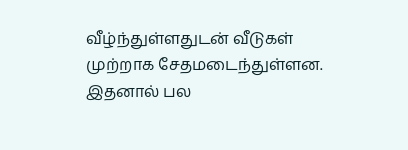வீழ்ந்துள்ளதுடன் வீடுகள் முற்றாக சேதமடைந்துள்ளன. இதனால் பல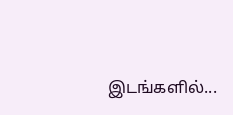இடங்களில்...